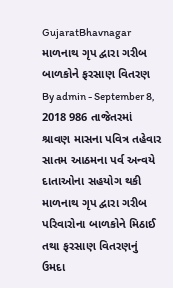GujaratBhavnagar માળનાથ ગૃપ દ્વારા ગરીબ બાળકોને ફરસાણ વિતરણ By admin - September 8, 2018 986 તાજેતરમાં શ્રાવણ માસના પવિત્ર તહેવાર સાતમ આઠમના પર્વ અન્વયે દાતાઓના સહયોગ થકી માળનાથ ગૃપ દ્વારા ગરીબ પરિવારોના બાળકોને મિઠાઈ તથા ફરસાણ વિતરણનું ઉમદા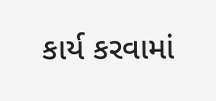કાર્ય કરવામાં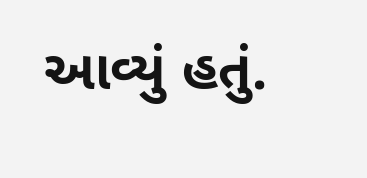આવ્યું હતું.